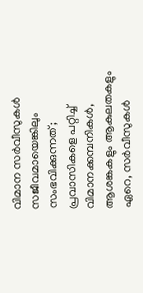വിമാന സർവീസുകൾ സജീവമായെങ്കിലും സംഭവിക്കുന്നത്; പ്രവാസികളെ പറ്റിച്ച് വിമാനക്കമ്പനികൾ, ആശങ്കകളും ആകുലതകളും ഏറെ, സർവീസുകൾ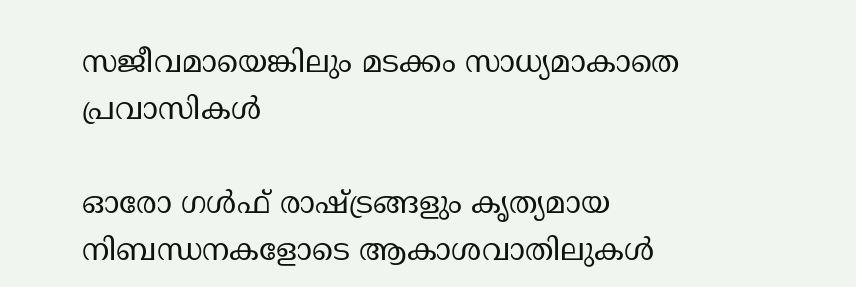സജീവമായെങ്കിലും മടക്കം സാധ്യമാകാതെ പ്രവാസികൾ

ഓരോ ഗൾഫ് രാഷ്ട്രങ്ങളും കൃത്യമായ നിബന്ധനകളോടെ ആകാശവാതിലുകൾ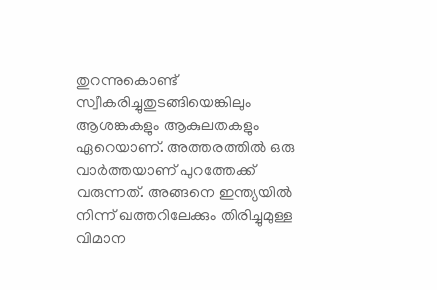തുറന്നുകൊണ്ട് സ്വീകരിച്ചുതുടങ്ങിയെങ്കിലും ആശങ്കകളും ആകുലതകളും ഏറെയാണ്. അത്തരത്തിൽ ഒരു വാർത്തയാണ് പുറത്തേക്ക് വരുന്നത്. അങ്ങനെ ഇന്ത്യയിൽ നിന്ന് ഖത്തറിലേക്കും തിരിച്ചുമുള്ള വിമാന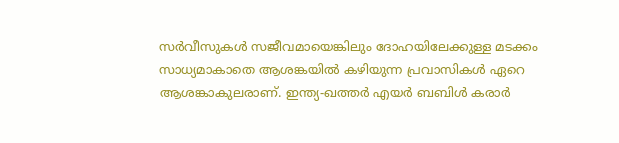സർവീസുകൾ സജീവമായെങ്കിലും ദോഹയിലേക്കുള്ള മടക്കം സാധ്യമാകാതെ ആശങ്കയിൽ കഴിയുന്ന പ്രവാസികൾ ഏറെ ആശങ്കാകുലരാണ്. ഇന്ത്യ-ഖത്തർ എയർ ബബിൾ കരാർ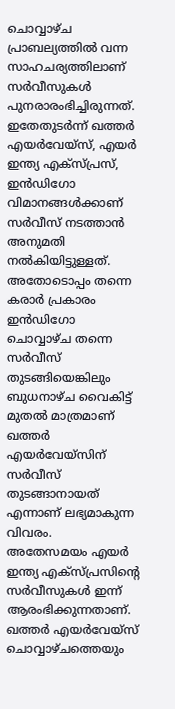ചൊവ്വാഴ്ച പ്രാബല്യത്തിൽ വന്ന സാഹചര്യത്തിലാണ് സർവീസുകൾ പുനരാരംഭിച്ചിരുന്നത്. ഇതേതുടർന്ന് ഖത്തർ എയർവേയ്സ്, എയർ ഇന്ത്യ എക്സ്പ്രസ്, ഇൻഡിഗോ വിമാനങ്ങൾക്കാണ് സർവീസ് നടത്താൻ അനുമതി നൽകിയിട്ടുള്ളത്. അതോടൊപ്പം തന്നെ കരാർ പ്രകാരം ഇൻഡിഗോ ചൊവ്വാഴ്ച തന്നെ സർവീസ് തുടങ്ങിയെങ്കിലും ബുധനാഴ്ച വൈകിട്ട് മുതൽ മാത്രമാണ് ഖത്തർ എയർവേയ്സിന് സർവീസ് തുടങ്ങാനായത് എന്നാണ് ലഭ്യമാകുന്ന വിവരം.
അതേസമയം എയർ ഇന്ത്യ എക്സ്പ്രസിന്റെ സർവീസുകൾ ഇന്ന് ആരംഭിക്കുന്നതാണ്. ഖത്തർ എയർവേയ്സ് ചൊവ്വാഴ്ചത്തെയും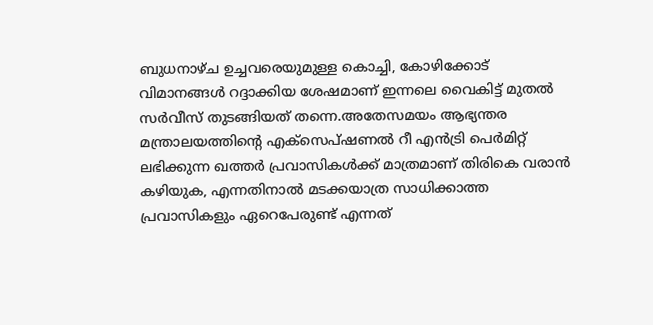ബുധനാഴ്ച ഉച്ചവരെയുമുള്ള കൊച്ചി, കോഴിക്കോട് വിമാനങ്ങൾ റദ്ദാക്കിയ ശേഷമാണ് ഇന്നലെ വൈകിട്ട് മുതൽ സർവീസ് തുടങ്ങിയത് തന്നെ.അതേസമയം ആഭ്യന്തര മന്ത്രാലയത്തിന്റെ എക്സെപ്ഷണൽ റീ എൻട്രി പെർമിറ്റ് ലഭിക്കുന്ന ഖത്തർ പ്രവാസികൾക്ക് മാത്രമാണ് തിരികെ വരാൻ കഴിയുക, എന്നതിനാൽ മടക്കയാത്ര സാധിക്കാത്ത പ്രവാസികളും ഏറെപേരുണ്ട് എന്നത്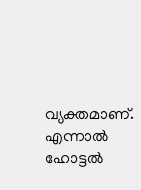വ്യക്തമാണ്.
എന്നാൽ ഹോട്ടൽ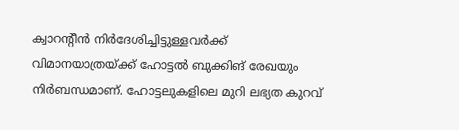ക്വാറന്റീൻ നിർദേശിച്ചിട്ടുള്ളവർക്ക് വിമാനയാത്രയ്ക്ക് ഹോട്ടൽ ബുക്കിങ് രേഖയും നിർബന്ധമാണ്. ഹോട്ടലുകളിലെ മുറി ലഭ്യത കുറവ്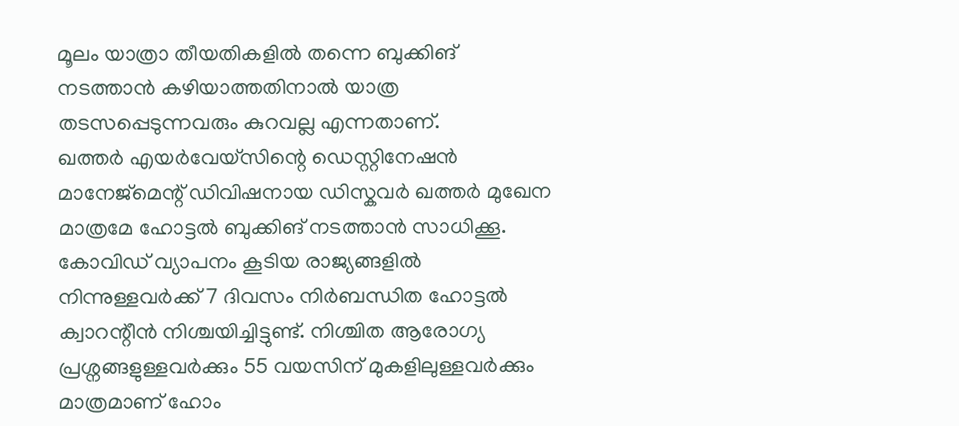മൂലം യാത്രാ തീയതികളിൽ തന്നെ ബുക്കിങ് നടത്താൻ കഴിയാത്തതിനാൽ യാത്ര തടസപ്പെടുന്നവരും കുറവല്ല എന്നതാണ്.
ഖത്തർ എയർവേയ്സിന്റെ ഡെസ്റ്റിനേഷൻ മാനേജ്മെന്റ് ഡിവിഷനായ ഡിസ്കവർ ഖത്തർ മുഖേന മാത്രമേ ഹോട്ടൽ ബുക്കിങ് നടത്താൻ സാധിക്കൂ. കോവിഡ് വ്യാപനം കൂടിയ രാജ്യങ്ങളിൽ നിന്നുള്ളവർക്ക് 7 ദിവസം നിർബന്ധിത ഹോട്ടൽ ക്വാറന്റീൻ നിശ്ചയിച്ചിട്ടുണ്ട്. നിശ്ചിത ആരോഗ്യ പ്രശ്നങ്ങളുള്ളവർക്കും 55 വയസിന് മുകളിലുള്ളവർക്കും മാത്രമാണ് ഹോം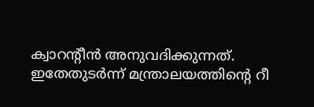ക്വാറന്റീൻ അനുവദിക്കുന്നത്.
ഇതേതുടർന്ന് മന്ത്രാലയത്തിന്റെ റീ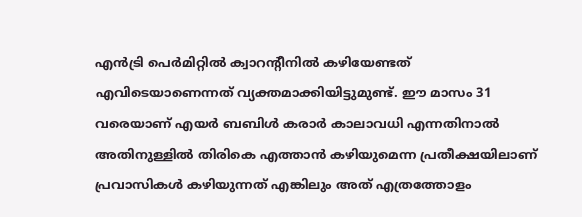എൻട്രി പെർമിറ്റിൽ ക്വാറന്റീനിൽ കഴിയേണ്ടത് എവിടെയാണെന്നത് വ്യക്തമാക്കിയിട്ടുമുണ്ട്. ഈ മാസം 31 വരെയാണ് എയർ ബബിൾ കരാർ കാലാവധി എന്നതിനാൽ അതിനുള്ളിൽ തിരികെ എത്താൻ കഴിയുമെന്ന പ്രതീക്ഷയിലാണ് പ്രവാസികൾ കഴിയുന്നത് എങ്കിലും അത് എത്രത്തോളം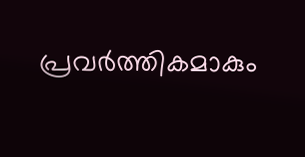പ്രവർത്തികമാകും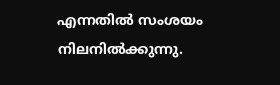എന്നതിൽ സംശയം നിലനിൽക്കുന്നു.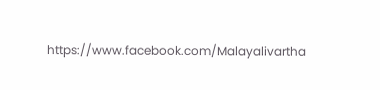https://www.facebook.com/Malayalivartha